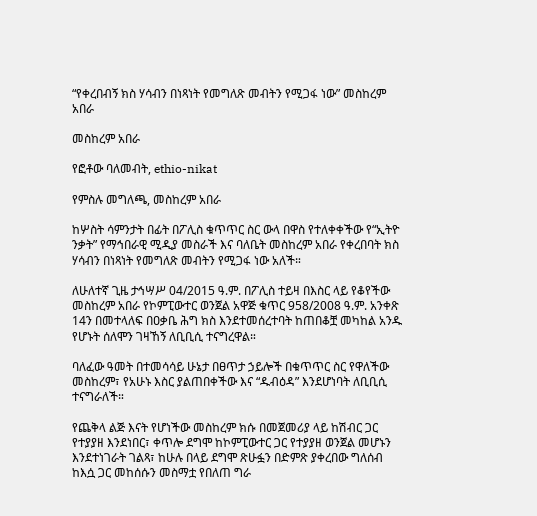“የቀረበብኝ ክስ ሃሳብን በነጻነት የመግለጽ መብትን የሚጋፋ ነው” መስከረም አበራ

መስከረም አበራ

የፎቶው ባለመብት, ethio-nikat

የምስሉ መግለጫ, መስከረም አበራ

ከሦስት ሳምንታት በፊት በፖሊስ ቁጥጥር ስር ውላ በዋስ የተለቀቀችው የ“ኢትዮ ንቃት” የማኅበራዊ ሚዲያ መስራች እና ባለቤት መስከረም አበራ የቀረበባት ክስ ሃሳብን በነጻነት የመግለጽ መብትን የሚጋፋ ነው አለች።

ለሁለተኛ ጊዜ ታኅሣሥ 04/2015 ዓ.ም. በፖሊስ ተይዛ በእስር ላይ የቆየችው መስከረም አበራ የኮምፒውተር ወንጀል አዋጅ ቁጥር 958/2008 ዓ.ም. አንቀጽ 14ን በመተላለፍ በዐቃቤ ሕግ ክስ እንደተመሰረተባት ከጠበቆቿ መካከል አንዱ የሆኑት ሰለሞን ገዛኸኝ ለቢቢሲ ተናግረዋል።

ባለፈው ዓመት በተመሳሳይ ሁኔታ በፀጥታ ኃይሎች በቁጥጥር ስር የዋለችው መስከረም፣ የአሁኑ እስር ያልጠበቀችው እና “ዱብዕዳ” እንደሆነባት ለቢቢሲ ተናግራለች።

የጨቅላ ልጅ እናት የሆነችው መስከረም ክሱ በመጀመሪያ ላይ ከሽብር ጋር የተያያዘ እንደነበር፣ ቀጥሎ ደግሞ ከኮምፒውተር ጋር የተያያዘ ወንጀል መሆኑን እንደተነገራት ገልጻ፣ ከሁሉ በላይ ደግሞ ጽሁፏን በድምጽ ያቀረበው ግለሰብ ከእሷ ጋር መከሰሱን መስማቷ የበለጠ ግራ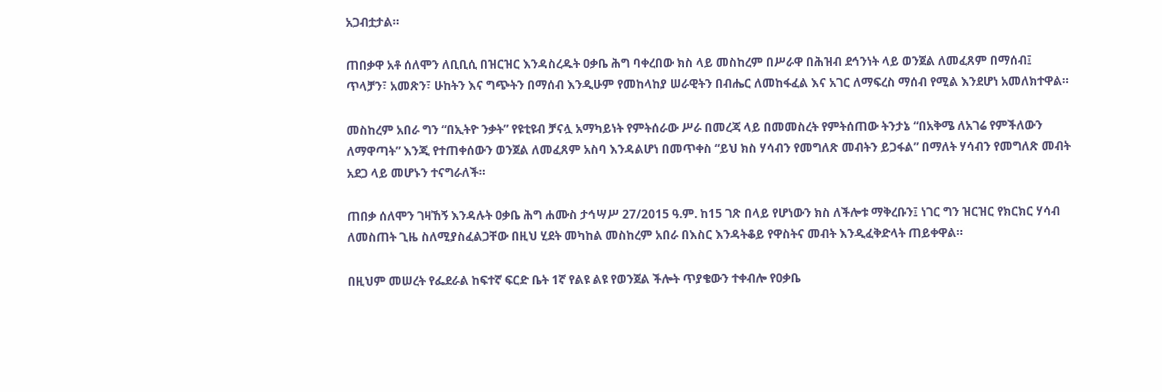አጋብቷታል።

ጠበቃዋ አቶ ሰለሞን ለቢቢሲ በዝርዝር እንዳስረዱት ዐቃቤ ሕግ ባቀረበው ክስ ላይ መስከረም በሥራዋ በሕዝብ ደኅንነት ላይ ወንጀል ለመፈጸም በማሰብ፤ ጥላቻን፣ አመጽን፣ ሁከትን እና ግጭትን በማሰብ እንዲሁም የመከላከያ ሠራዊትን በብሔር ለመከፋፈል እና አገር ለማፍረስ ማሰብ የሚል እንደሆነ አመለክተዋል።

መስከረም አበራ ግን “በኢትዮ ንቃት” የዩቲዩብ ቻናሏ አማካይነት የምትሰራው ሥራ በመረጃ ላይ በመመስረት የምትሰጠው ትንታኔ “በአቅሜ ለአገሬ የምችለውን ለማዋጣት” እንጂ የተጠቀሰውን ወንጀል ለመፈጸም አስባ እንዳልሆነ በመጥቀስ “ይህ ክስ ሃሳብን የመግለጽ መብትን ይጋፋል” በማለት ሃሳብን የመግለጽ መብት አደጋ ላይ መሆኑን ተናግራለች።

ጠበቃ ሰለሞን ገዛኸኝ እንዳሉት ዐቃቤ ሕግ ሐሙስ ታኅሣሥ 27/2015 ዓ.ም. ከ15 ገጽ በላይ የሆነውን ክስ ለችሎቱ ማቅረቡን፤ ነገር ግን ዝርዝር የክርክር ሃሳብ ለመስጠት ጊዜ ስለሚያስፈልጋቸው በዚህ ሂደት መካከል መስከረም አበራ በእስር እንዳትቆይ የዋስትና መብት እንዲፈቅድላት ጠይቀዋል።

በዚህም መሠረት የፌደራል ከፍተኛ ፍርድ ቤት 1ኛ የልዩ ልዩ የወንጀል ችሎት ጥያቄውን ተቀብሎ የዐቃቤ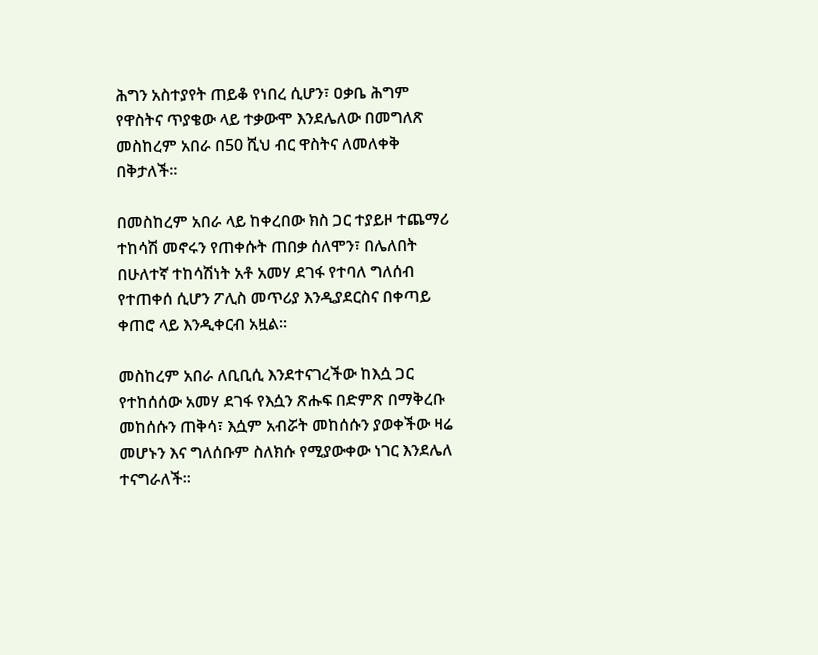ሕግን አስተያየት ጠይቆ የነበረ ሲሆን፣ ዐቃቤ ሕግም የዋስትና ጥያቄው ላይ ተቃውሞ እንደሌለው በመግለጽ መስከረም አበራ በ50 ሺህ ብር ዋስትና ለመለቀቅ በቅታለች።

በመስከረም አበራ ላይ ከቀረበው ክስ ጋር ተያይዞ ተጨማሪ ተከሳሽ መኖሩን የጠቀሱት ጠበቃ ሰለሞን፣ በሌለበት በሁለተኛ ተከሳሽነት አቶ አመሃ ደገፋ የተባለ ግለሰብ የተጠቀሰ ሲሆን ፖሊስ መጥሪያ እንዲያደርስና በቀጣይ ቀጠሮ ላይ እንዲቀርብ አዟል።

መስከረም አበራ ለቢቢሲ እንደተናገረችው ከእሷ ጋር የተከሰሰው አመሃ ደገፋ የእሷን ጽሑፍ በድምጽ በማቅረቡ መከሰሱን ጠቅሳ፣ እሷም አብሯት መከሰሱን ያወቀችው ዛሬ መሆኑን እና ግለሰቡም ስለክሱ የሚያውቀው ነገር እንደሌለ ተናግራለች።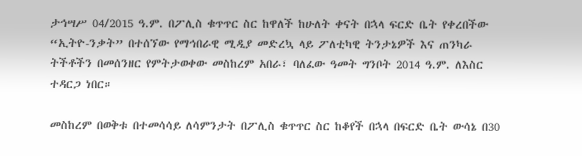ታኅሣሥ 04/2015 ዓ.ም. በፖሊስ ቁጥጥር ስር ከዋለች ከሁለት ቀናት በኋላ ፍርድ ቤት የቀረበችው “ኢትዮ-ንቃት” በተሰኘው የማኅበራዊ ሚዲያ መድረኳ ላይ ፖለቲካዊ ትንታኔዎች እና ጠንካራ ትችቶችን በመሰንዘር የምትታወቀው መስከረም አበራ፣ ባለፈው ዓመት ግንቦት 2014 ዓ.ም. ለእስር ተዳርጋ ነበር።

መስከረም በወቅቱ በተመሳሳይ ለሳምንታት በፖሊስ ቁጥጥር ስር ከቆየች በኋላ በፍርድ ቤት ውሳኔ በ30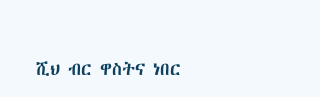ሺህ ብር ዋስትና ነበር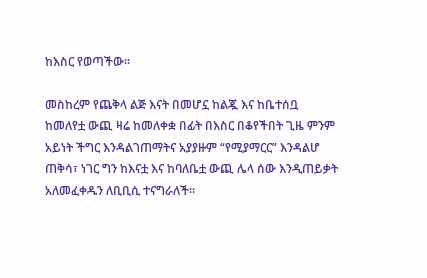ከእስር የወጣችው።

መስከረም የጨቅላ ልጅ እናት በመሆኗ ከልጇ እና ከቤተሰቧ ከመለየቷ ውጪ ዛሬ ከመለቀቋ በፊት በእስር በቆየችበት ጊዜ ምንም አይነት ችግር እንዳልገጠማትና አያያዙም “የሚያማርር” እንዳልሆ ጠቅሳ፣ ነገር ግን ከእናቷ እና ከባለቤቷ ውጪ ሌላ ሰው እንዲጠይቃት አለመፈቀዱን ለቢቢሲ ተናግራለች።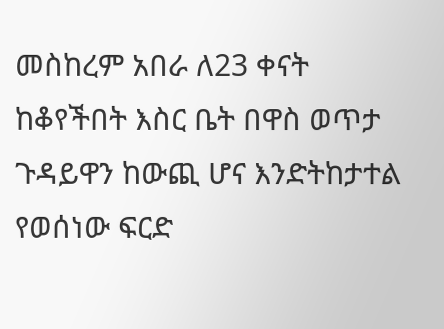መስከረም አበራ ለ23 ቀናት ከቆየችበት እስር ቤት በዋስ ወጥታ ጉዳይዋን ከውጪ ሆና እንድትከታተል የወሰነው ፍርድ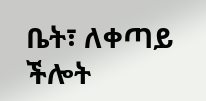ቤት፣ ለቀጣይ ችሎት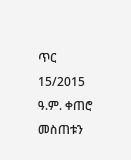ጥር 15/2015 ዓ.ም. ቀጠሮ መስጠቱን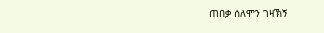ጠበቃ ሰለሞን ገዛኽኝ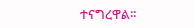ተናግረዋል።